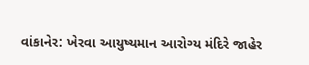વાંકાનેર: ખેરવા આયુષ્યમાન આરોગ્ય મંદિરે જાહેર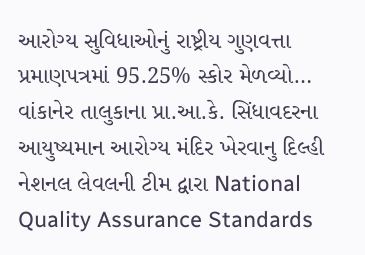આરોગ્ય સુવિધાઓનું રાષ્ટ્રીય ગુણવત્તા પ્રમાણપત્રમાં 95.25% સ્કોર મેળવ્યો…
વાંકાનેર તાલુકાના પ્રા.આ.કે. સિંધાવદરના આયુષ્યમાન આરોગ્ય મંદિર ખેરવાનુ દિલ્હી નેશનલ લેવલની ટીમ દ્વારા National Quality Assurance Standards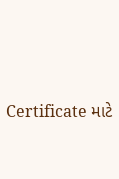Certificate માટે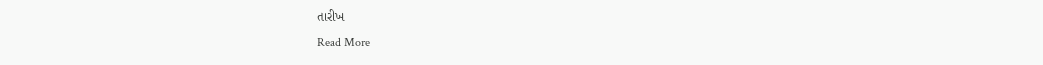તારીખ
Read More